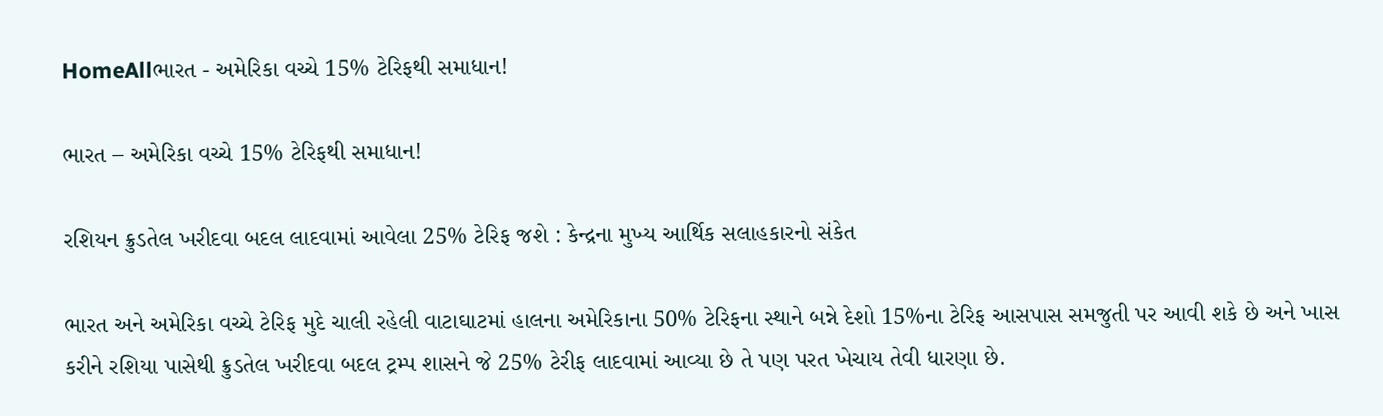HomeAllભારત - અમેરિકા વચ્ચે 15% ટેરિફથી સમાધાન!

ભારત – અમેરિકા વચ્ચે 15% ટેરિફથી સમાધાન!

રશિયન ક્રુડતેલ ખરીદવા બદલ લાદવામાં આવેલા 25% ટેરિફ જશે : કેન્દ્રના મુખ્ય આર્થિક સલાહકારનો સંકેત

ભારત અને અમેરિકા વચ્ચે ટેરિફ મુદે ચાલી રહેલી વાટાઘાટમાં હાલના અમેરિકાના 50% ટેરિફના સ્થાને બન્ને દેશો 15%ના ટેરિફ આસપાસ સમજુતી પર આવી શકે છે અને ખાસ કરીને રશિયા પાસેથી ક્રુડતેલ ખરીદવા બદલ ટ્રમ્પ શાસને જે 25% ટેરીફ લાદવામાં આવ્યા છે તે પણ પરત ખેચાય તેવી ધારણા છે.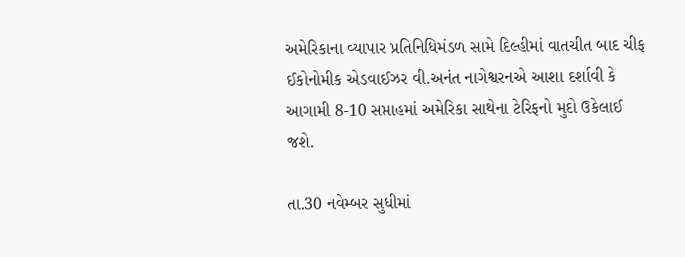અમેરિકાના વ્યાપાર પ્રતિનિધિમંડળ સામે દિલ્હીમાં વાતચીત બાદ ચીફ ઈકોનોમીક એડવાઈઝર વી.અનંત નાગેશ્વરનએ આશા દર્શાવી કે આગામી 8-10 સપ્તાહમાં અમેરિકા સાથેના ટેરિફનો મુદો ઉકેલાઈ જશે.

તા.30 નવેમ્બર સુધીમાં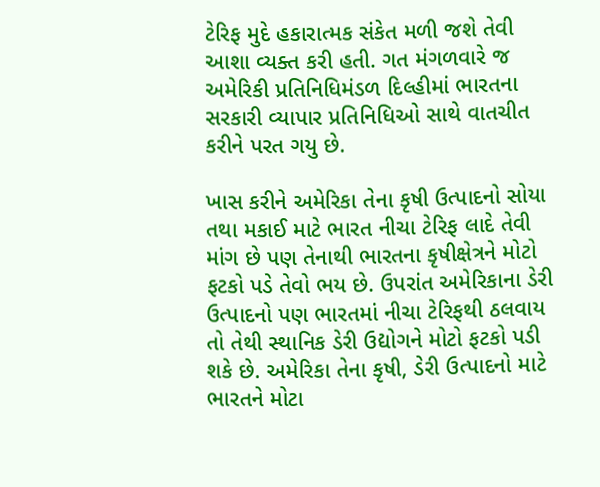ટેરિફ મુદે હકારાત્મક સંકેત મળી જશે તેવી આશા વ્યક્ત કરી હતી. ગત મંગળવારે જ અમેરિકી પ્રતિનિધિમંડળ દિલ્હીમાં ભારતના સરકારી વ્યાપાર પ્રતિનિધિઓ સાથે વાતચીત કરીને પરત ગયુ છે.

ખાસ કરીને અમેરિકા તેના કૃષી ઉત્પાદનો સોયા તથા મકાઈ માટે ભારત નીચા ટેરિફ લાદે તેવી માંગ છે પણ તેનાથી ભારતના કૃષીક્ષેત્રને મોટો ફટકો પડે તેવો ભય છે. ઉપરાંત અમેરિકાના ડેરી ઉત્પાદનો પણ ભારતમાં નીચા ટેરિફથી ઠલવાય તો તેથી સ્થાનિક ડેરી ઉદ્યોગને મોટો ફટકો પડી શકે છે. અમેરિકા તેના કૃષી, ડેરી ઉત્પાદનો માટે ભારતને મોટા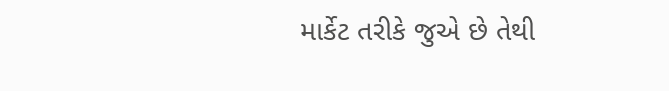માર્કેટ તરીકે જુએ છે તેથી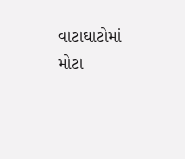વાટાઘાટોમાં મોટા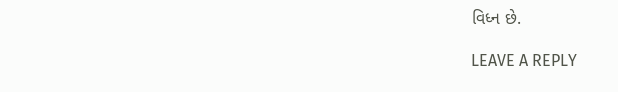વિધ્ન છે.

LEAVE A REPLY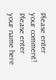Please enter your comment!
Please enter your name here